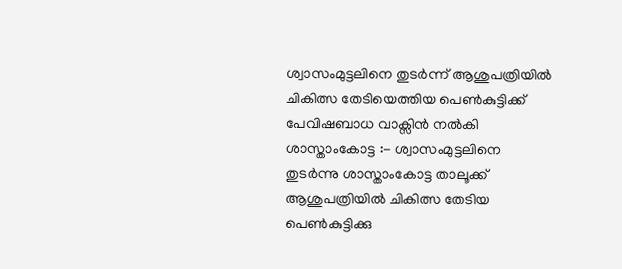ശ്വാസംമുട്ടലിനെ തുടർന്ന് ആശുപത്രിയിൽ ചികിത്സ തേടിയെത്തിയ പെൺകുട്ടിക്ക് പേവിഷബാധ വാക്സിൻ നൽകി
ശാസ്താംകോട്ട :- ശ്വാസംമുട്ടലിനെ തുടർന്നു ശാസ്താംകോട്ട താലൂക്ക് ആശുപത്രിയിൽ ചികിത്സ തേടിയ പെൺകുട്ടിക്കു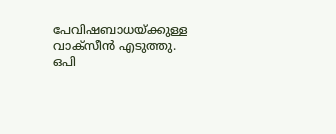പേവിഷബാധയ്ക്കുള്ള വാക്സീൻ എടുത്തു. ഒപി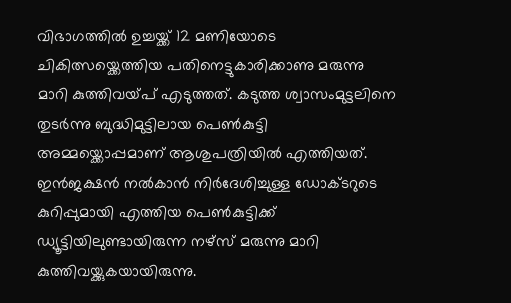വിഭാഗത്തിൽ ഉച്ചയ്ക്ക് 12 മണിയോടെ ചികിത്സയ്ക്കെത്തിയ പതിനെട്ടുകാരിക്കാണു മരുന്നു മാറി കുത്തിവയ്പ് എടുത്തത്. കടുത്ത ശ്വാസംമുട്ടലിനെ തുടർന്നു ബുദ്ധിമുട്ടിലായ പെൺകുട്ടി അമ്മയ്ക്കൊപ്പമാണ് ആശുപത്രിയിൽ എത്തിയത്. ഇൻജക്ഷൻ നൽകാൻ നിർദേശിച്ചുള്ള ഡോക്ടറുടെ കുറിപ്പുമായി എത്തിയ പെൺകുട്ടിക്ക് ഡ്യൂട്ടിയിലുണ്ടായിരുന്ന നഴ്സ് മരുന്നു മാറി കുത്തിവയ്ക്കുകയായിരുന്നു.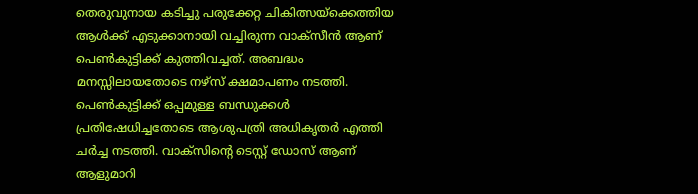തെരുവുനായ കടിച്ചു പരുക്കേറ്റ ചികിത്സയ്ക്കെത്തിയ ആൾക്ക് എടുക്കാനായി വച്ചിരുന്ന വാക്സീൻ ആണ് പെൺകുട്ടിക്ക് കുത്തിവച്ചത്. അബദ്ധം മനസ്സിലായതോടെ നഴ്സ് ക്ഷമാപണം നടത്തി. പെൺകുട്ടിക്ക് ഒപ്പമുള്ള ബന്ധുക്കൾ പ്രതിഷേധിച്ചതോടെ ആശുപത്രി അധികൃതർ എത്തി ചർച്ച നടത്തി. വാക്സിൻ്റെ ടെസ്റ്റ് ഡോസ് ആണ് ആളുമാറി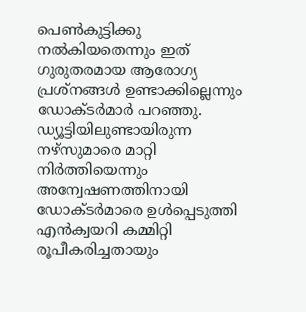പെൺകുട്ടിക്കു നൽകിയതെന്നും ഇത് ഗുരുതരമായ ആരോഗ്യ പ്രശ്നങ്ങൾ ഉണ്ടാക്കില്ലെന്നും ഡോക്ടർമാർ പറഞ്ഞു. ഡ്യൂട്ടിയിലുണ്ടായിരുന്ന നഴ്സുമാരെ മാറ്റി നിർത്തിയെന്നും അന്വേഷണത്തിനായി ഡോക്ടർമാരെ ഉൾപ്പെടുത്തി എൻക്വയറി കമ്മിറ്റി രൂപീകരിച്ചതായും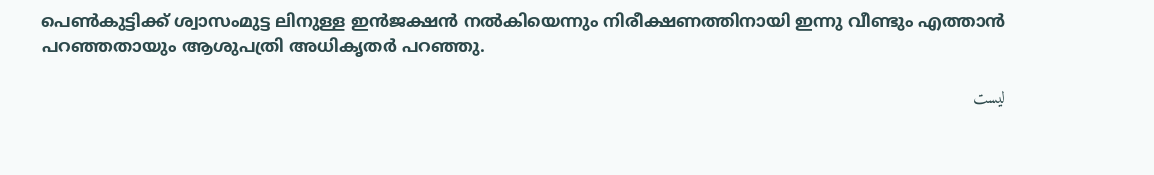പെൺകുട്ടിക്ക് ശ്വാസംമുട്ട ലിനുള്ള ഇൻജക്ഷൻ നൽകിയെന്നും നിരീക്ഷണത്തിനായി ഇന്നു വീണ്ടും എത്താൻ പറഞ്ഞതായും ആശുപത്രി അധികൃതർ പറഞ്ഞു.

ليست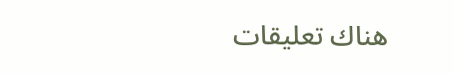هناك تعليقات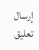إرسال تعليق